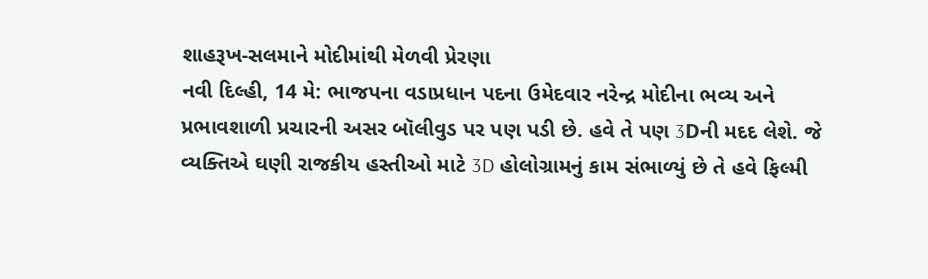શાહરૂખ-સલમાને મોદીમાંથી મેળવી પ્રેરણા
નવી દિલ્હી, 14 મે: ભાજપના વડાપ્રધાન પદના ઉમેદવાર નરેન્દ્ર મોદીના ભવ્ય અને પ્રભાવશાળી પ્રચારની અસર બૉલીવુડ પર પણ પડી છે. હવે તે પણ 3Dની મદદ લેશે. જે વ્યક્તિએ ઘણી રાજકીય હસ્તીઓ માટે 3D હોલોગ્રામનું કામ સંભાળ્યું છે તે હવે ફિલ્મી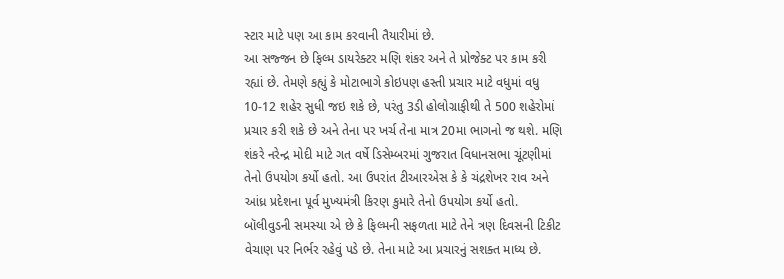સ્ટાર માટે પણ આ કામ કરવાની તૈયારીમાં છે.
આ સજ્જન છે ફિલ્મ ડાયરેક્ટર મણિ શંકર અને તે પ્રોજેક્ટ પર કામ કરી રહ્યાં છે. તેમણે કહ્યું કે મોટાભાગે કોઇપણ હસ્તી પ્રચાર માટે વધુમાં વધુ 10-12 શહેર સુધી જઇ શકે છે, પરંતુ 3ડી હોલોગ્રાફીથી તે 500 શહેરોમાં પ્રચાર કરી શકે છે અને તેના પર ખર્ચ તેના માત્ર 20મા ભાગનો જ થશે. મણિ શંકરે નરેન્દ્ર મોદી માટે ગત વર્ષે ડિસેમ્બરમાં ગુજરાત વિધાનસભા ચૂંટણીમાં તેનો ઉપયોગ કર્યો હતો. આ ઉપરાંત ટીઆરએસ કે કે ચંદ્રશેખર રાવ અને આંધ્ર પ્રદેશના પૂર્વ મુખ્યમંત્રી કિરણ કુમારે તેનો ઉપયોગ કર્યો હતો.
બૉલીવુડની સમસ્યા એ છે કે ફિલ્મની સફળતા માટે તેને ત્રણ દિવસની ટિકીટ વેચાણ પર નિર્ભર રહેવું પડે છે. તેના માટે આ પ્રચારનું સશક્ત માધ્ય છે.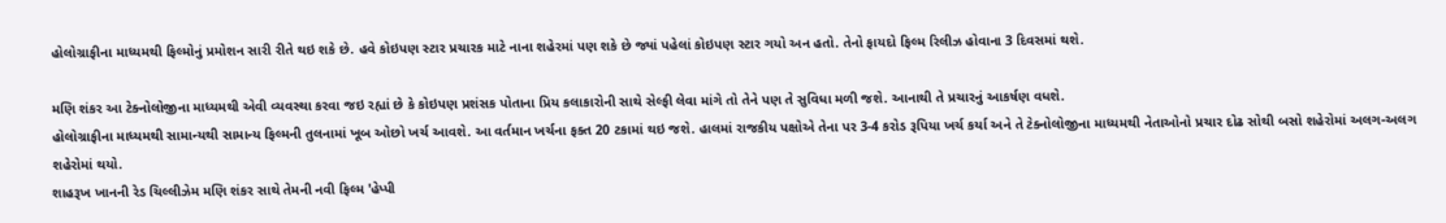હોલોગ્રાફીના માધ્યમથી ફિલ્મોનું પ્રમોશન સારી રીતે થઇ શકે છે. હવે કોઇપણ સ્ટાર પ્રચારક માટે નાના શહેરમાં પણ શકે છે જ્યાં પહેલાં કોઇપણ સ્ટાર ગયો અન હતો. તેનો ફાયદો ફિલ્મ રિલીઝ હોવાના 3 દિવસમાં થશે.

મણિ શંકર આ ટેક્નોલોજીના માધ્યમથી એવી વ્યવસ્થા કરવા જઇ રહ્યાં છે કે કોઇપણ પ્રશંસક પોતાના પ્રિય કલાકારોની સાથે સેલ્ફી લેવા માંગે તો તેને પણ તે સુવિધા મળી જશે. આનાથી તે પ્રચારનું આકર્ષણ વધશે.
હોલોગ્રાફીના માધ્યમથી સામાન્યથી સામાન્ય ફિલ્મની તુલનામાં ખૂબ ઓછો ખર્ચ આવશે. આ વર્તમાન ખર્ચના ફક્ત 20 ટકામાં થઇ જશે. હાલમાં રાજકીય પક્ષોએ તેના પર 3-4 કરોડ રૂપિયા ખર્ચ કર્યા અને તે ટેક્નોલોજીના માધ્યમથી નેતાઓનો પ્રચાર દોઢ સોથી બસો શહેરોમાં અલગ-અલગ શહેરોમાં થયો.
શાહરૂખ ખાનની રેડ ચિલ્લીઝેમ મણિ શંકર સાથે તેમની નવી ફિલ્મ 'હેપ્પી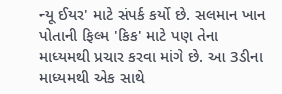ન્યૂ ઈયર' માટે સંપર્ક કર્યો છે. સલમાન ખાન પોતાની ફિલ્મ 'કિક' માટે પણ તેના માધ્યમથી પ્રચાર કરવા માંગે છે. આ 3ડીના માધ્યમથી એક સાથે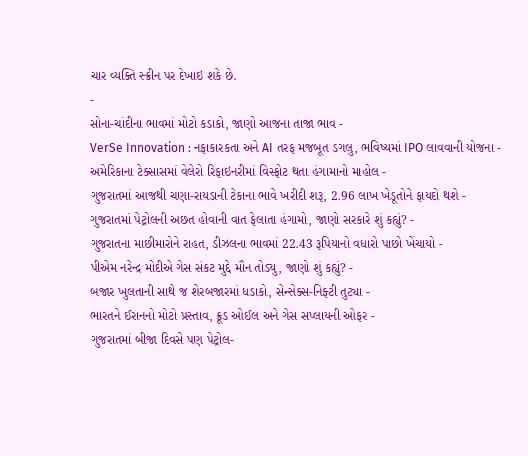ચાર વ્યક્તિ સ્ક્રીન પર દેખાઇ શકે છે.
-
સોના-ચાંદીના ભાવમાં મોટો કડાકો, જાણો આજના તાજા ભાવ -
VerSe Innovation : નફાકારકતા અને AI તરફ મજબૂત ડગલુ, ભવિષ્યમાં IPO લાવવાની યોજના -
અમેરિકાના ટેક્સાસમાં વેલેરો રિફાઇનરીમાં વિસ્ફોટ થતા હંગામાનો માહોલ -
ગુજરાતમાં આજથી ચણા-રાયડાની ટેકાના ભાવે ખરીદી શરૂ, 2.96 લાખ ખેડૂતોને ફાયદો થશે -
ગુજરાતમાં પેટ્રોલની અછત હોવાની વાત ફેલાતા હંગામો, જાણો સરકારે શું કહ્યું? -
ગુજરાતના માછીમારોને રાહત, ડીઝલના ભાવમાં 22.43 રૂપિયાનો વધારો પાછો ખેંચાયો -
પીએમ નરેન્દ્ર મોદીએ ગેસ સંકટ મુદ્દે મૌન તોડ્યુ, જાણો શું કહ્યું? -
બજાર ખુલતાની સાથે જ શેરબજારમાં ધડાકો, સેન્સેક્સ-નિફ્ટી તુટ્યા -
ભારતને ઈરાનનો મોટો પ્રસ્તાવ, ક્રૂડ ઓઈલ અને ગેસ સપ્લાયની ઓફર -
ગુજરાતમાં બીજા દિવસે પણ પેટ્રોલ-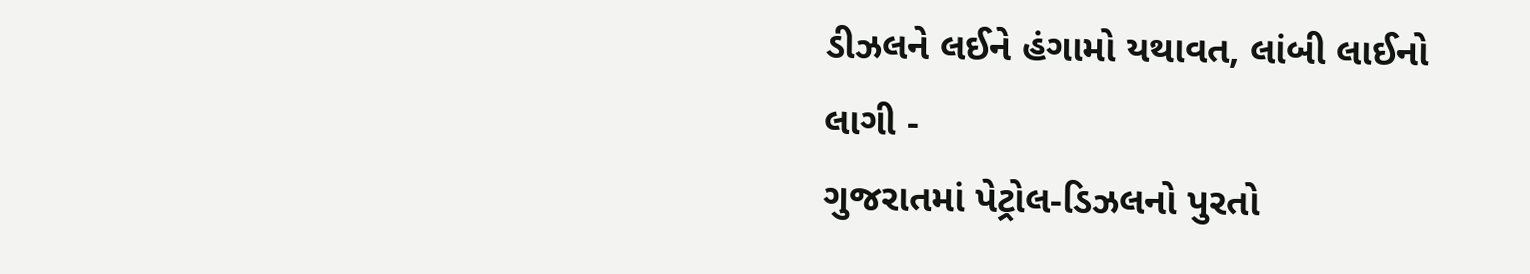ડીઝલને લઈને હંગામો યથાવત, લાંબી લાઈનો લાગી -
ગુજરાતમાં પેટ્રોલ-ડિઝલનો પુરતો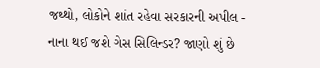જથ્થો, લોકોને શાંત રહેવા સરકારની અપીલ -
નાના થઈ જશે ગેસ સિલિન્ડર? જાણો શું છે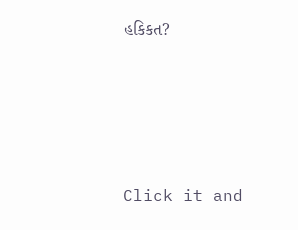હકિકત?







Click it and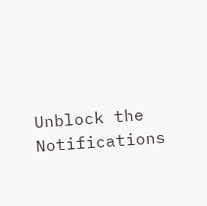Unblock the Notifications